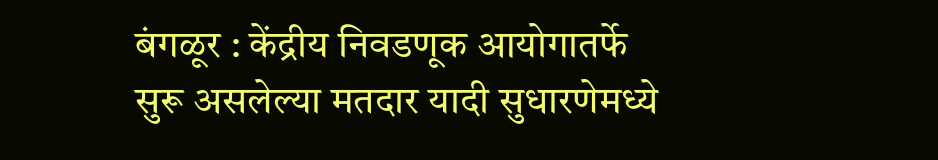बंगळूर : केंद्रीय निवडणूक आयोगातर्फे सुरू असलेल्या मतदार यादी सुधारणेमध्ये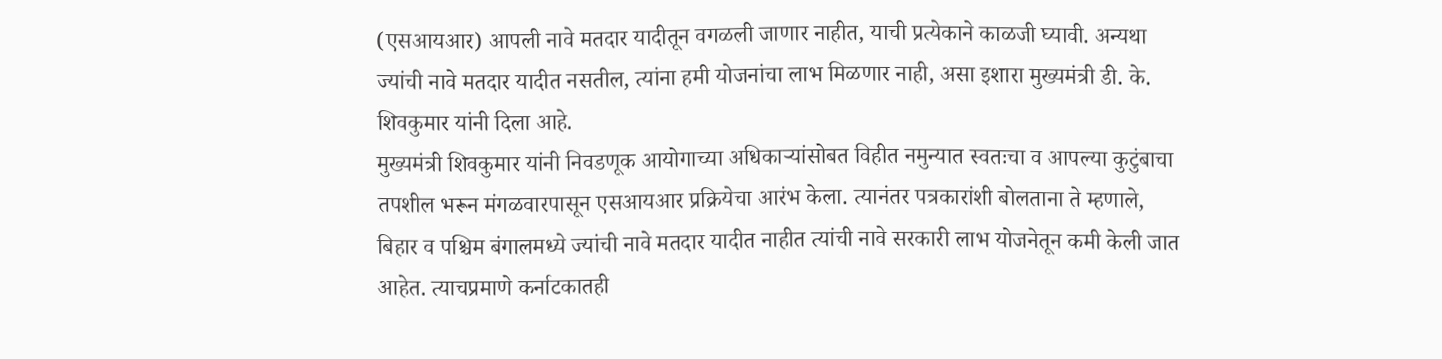(एसआयआर) आपली नावे मतदार यादीतून वगळली जाणार नाहीत, याची प्रत्येकाने काळजी घ्यावी. अन्यथा ज्यांची नावे मतदार यादीत नसतील, त्यांना हमी योजनांचा लाभ मिळणार नाही, असा इशारा मुख्यमंत्री डी. के. शिवकुमार यांनी दिला आहे.
मुख्यमंत्री शिवकुमार यांनी निवडणूक आयोगाच्या अधिकाऱ्यांसोबत विहीत नमुन्यात स्वतःचा व आपल्या कुटुंबाचा तपशील भरून मंगळवारपासून एसआयआर प्रक्रियेचा आरंभ केला. त्यानंतर पत्रकारांशी बोलताना ते म्हणाले, बिहार व पश्चिम बंगालमध्ये ज्यांची नावे मतदार यादीत नाहीत त्यांची नावे सरकारी लाभ योजनेतून कमी केली जात आहेत. त्याचप्रमाणे कर्नाटकातही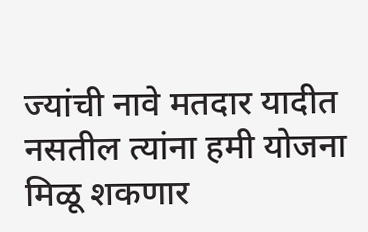ज्यांची नावे मतदार यादीत नसतील त्यांना हमी योजना मिळू शकणार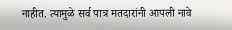नाहीत. त्यामुळे सर्व पात्र मतदारांनी आपली नावे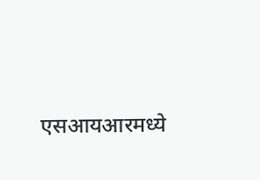एसआयआरमध्ये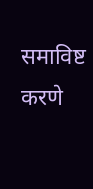समाविष्ट करणे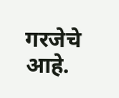गरजेचे आहे.